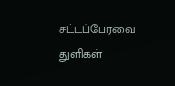சட்டப்பேரவை துளிகள்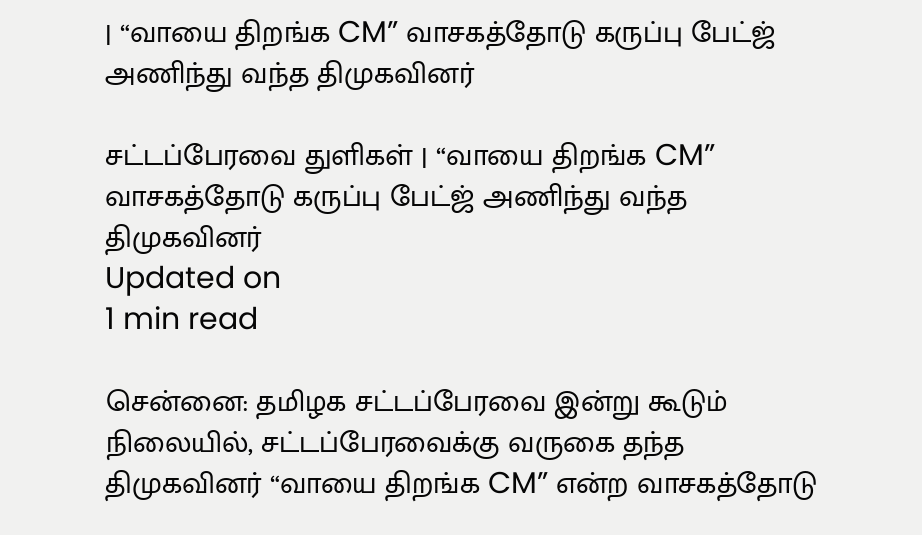| “வாயை திறங்க CM” வாசகத்தோடு கருப்பு பேட்ஜ் அணிந்து வந்த திமுகவினர்

சட்டப்பேரவை துளிகள் | “வாயை திறங்க CM” வாசகத்தோடு கருப்பு பேட்ஜ் அணிந்து வந்த திமுகவினர்
Updated on
1 min read

சென்னை: தமிழக சட்டப்பேரவை இன்று கூடும் நிலையில், சட்டப்பேரவைக்கு வருகை தந்த திமுகவினர் “வாயை திறங்க CM” என்ற வாசகத்தோடு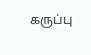கருப்பு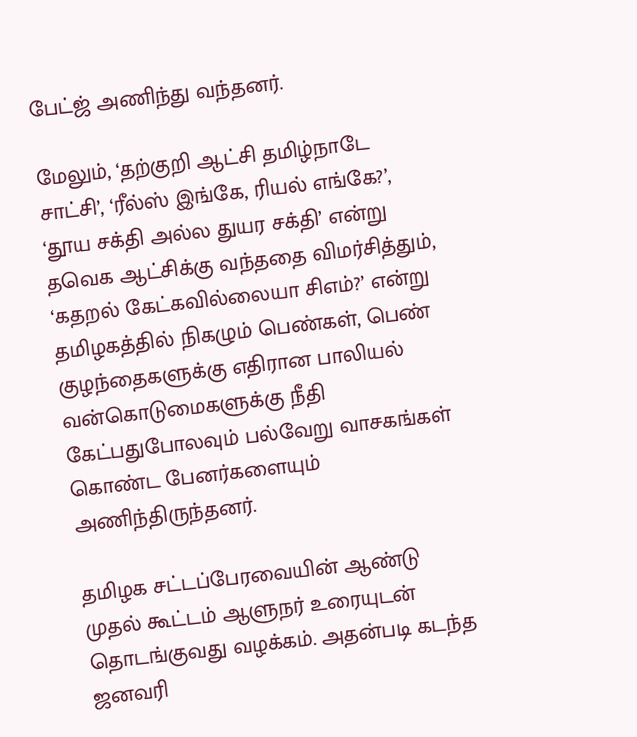பேட்ஜ் அணிந்து வந்தனர்.

மேலும், ‘தற்குறி ஆட்சி தமிழ்நாடே சாட்சி’, ‘ரீல்ஸ் இங்கே, ரியல் எங்கே?’, ‘தூய சக்தி அல்ல துயர சக்தி’ என்று தவெக ஆட்சிக்கு வந்ததை விமர்சித்தும், ‘கதறல் கேட்கவில்லையா சிஎம்?’ என்று தமிழகத்தில் நிகழும் பெண்கள், பெண் குழந்தைகளுக்கு எதிரான பாலியல் வன்கொடுமைகளுக்கு நீதி கேட்பதுபோலவும் பல்வேறு வாசகங்கள் கொண்ட பேனர்களையும் அணிந்திருந்தனர்.

தமிழக சட்டப்பேரவையின் ஆண்டு முதல் கூட்டம் ஆளுநர் உரையுடன் தொடங்குவது வழக்கம். அதன்படி கடந்த ஜனவரி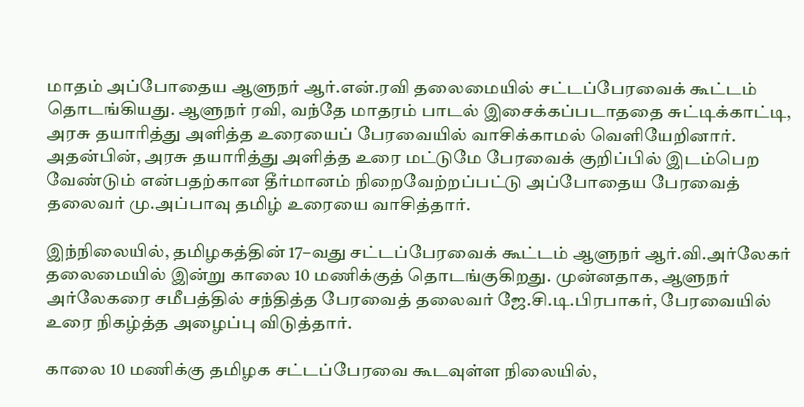மாதம் அப்போதைய ஆளுநர் ஆர்.என்.ரவி தலைமையில் சட்டப்பேரவைக் கூட்டம் தொடங்கியது. ஆளுநர் ரவி, வந்தே மாதரம் பாடல் இசைக்கப்படாததை சுட்டிக்காட்டி, அரசு தயாரித்து அளித்த உரையைப் பேரவையில் வாசிக்காமல் வெளியேறினார். அதன்பின், அரசு தயாரித்து அளித்த உரை மட்டுமே பேரவைக் குறிப்பில் இடம்பெற வேண்டும் என்பதற்கான தீர்மானம் நிறைவேற்றப்பட்டு அப்போதைய பேரவைத் தலைவர் மு.அப்பாவு தமிழ் உரையை வாசித்தார்.

இந்நிலையில், தமிழகத்தின் 17–வது சட்டப்பேரவைக் கூட்டம் ஆளுநர் ஆர்.வி.அர்லேகர் தலைமையில் இன்று காலை 10 மணிக்குத் தொடங்குகிறது. முன்னதாக, ஆளுநர் அர்லேகரை சமீபத்தில் சந்தித்த பேரவைத் தலைவர் ஜே.சி.டி.பிரபாகர், பேரவையில் உரை நிகழ்த்த அழைப்பு விடுத்தார்.

காலை 10 மணிக்கு தமிழக சட்டப்பேரவை கூடவுள்ள நிலையில்,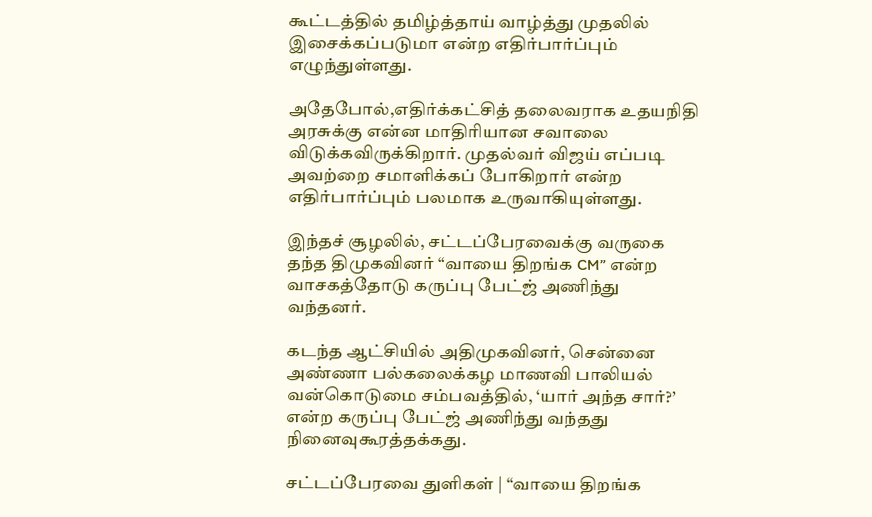கூட்டத்தில் தமிழ்த்தாய் வாழ்த்து முதலில் இசைக்கப்படுமா என்ற எதிர்பார்ப்பும் எழுந்துள்ளது.

அதேபோல்,எதிர்க்கட்சித் தலைவராக உதயநிதி அரசுக்கு என்ன மாதிரியான சவாலை விடுக்கவிருக்கிறார். முதல்வர் விஜய் எப்படி அவற்றை சமாளிக்கப் போகிறார் என்ற எதிர்பார்ப்பும் பலமாக உருவாகியுள்ளது.

இந்தச் சூழலில், சட்டப்பேரவைக்கு வருகை தந்த திமுகவினர் “வாயை திறங்க CM” என்ற வாசகத்தோடு கருப்பு பேட்ஜ் அணிந்து வந்தனர்.

கடந்த ஆட்சியில் அதிமுகவினர், சென்னை அண்ணா பல்கலைக்கழ மாணவி பாலியல் வன்கொடுமை சம்பவத்தில், ‘யார் அந்த சார்?’ என்ற கருப்பு பேட்ஜ் அணிந்து வந்தது நினைவுகூரத்தக்கது.

சட்டப்பேரவை துளிகள் | “வாயை திறங்க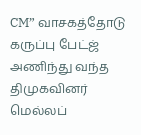CM” வாசகத்தோடு கருப்பு பேட்ஜ் அணிந்து வந்த திமுகவினர்
மெல்லப்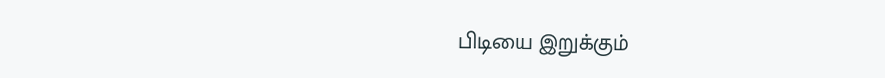பிடியை இறுக்கும்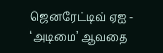ஜெனரேட்டிவ் ஏஐ - ‘அடிமை’ ஆவதை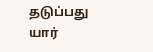தடுப்பது யார்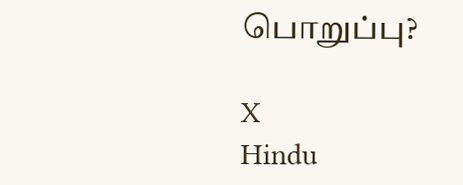பொறுப்பு?

X
Hindu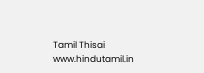Tamil Thisai
www.hindutamil.in